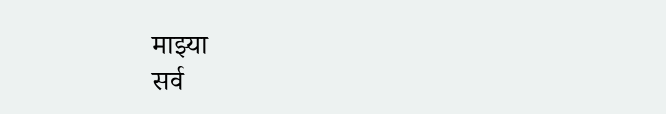माझ्या
सर्व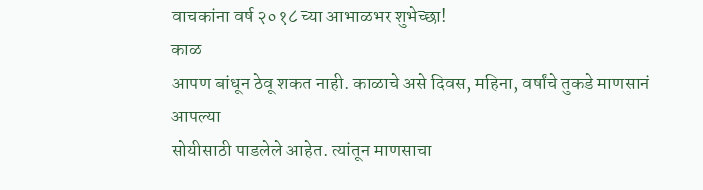वाचकांना वर्ष २०१८ च्या आभाळभर शुभेच्छा!
काळ
आपण बांधून ठेवू शकत नाही. काळाचे असे दिवस, महिना, वर्षांचे तुकडे माणसानं आपल्या
सोयीसाठी पाडलेले आहेत. त्यांतून माणसाचा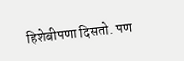हिशेबीपणा दिसतो. पण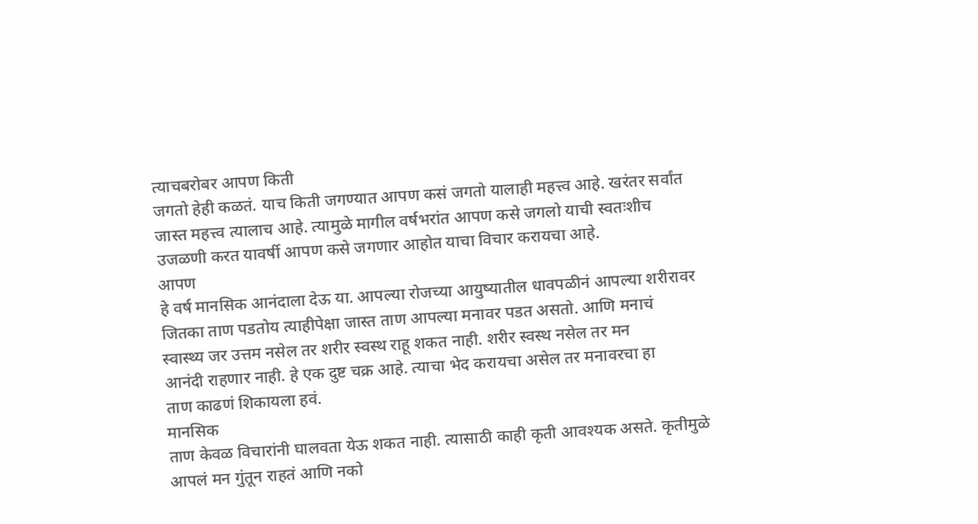त्याचबरोबर आपण किती
जगतो हेही कळतं. याच किती जगण्यात आपण कसं जगतो यालाही महत्त्व आहे. खरंतर सर्वांत
जास्त महत्त्व त्यालाच आहे. त्यामुळे मागील वर्षभरांत आपण कसे जगलो याची स्वतःशीच
उजळणी करत यावर्षी आपण कसे जगणार आहोत याचा विचार करायचा आहे.
आपण
हे वर्ष मानसिक आनंदाला देऊ या. आपल्या रोजच्या आयुष्यातील धावपळीनं आपल्या शरीरावर
जितका ताण पडतोय त्याहीपेक्षा जास्त ताण आपल्या मनावर पडत असतो. आणि मनाचं
स्वास्थ्य जर उत्तम नसेल तर शरीर स्वस्थ राहू शकत नाही. शरीर स्वस्थ नसेल तर मन
आनंदी राहणार नाही. हे एक दुष्ट चक्र आहे. त्याचा भेद करायचा असेल तर मनावरचा हा
ताण काढणं शिकायला हवं.
मानसिक
ताण केवळ विचारांनी घालवता येऊ शकत नाही. त्यासाठी काही कृती आवश्यक असते. कृतीमुळे
आपलं मन गुंतून राहतं आणि नको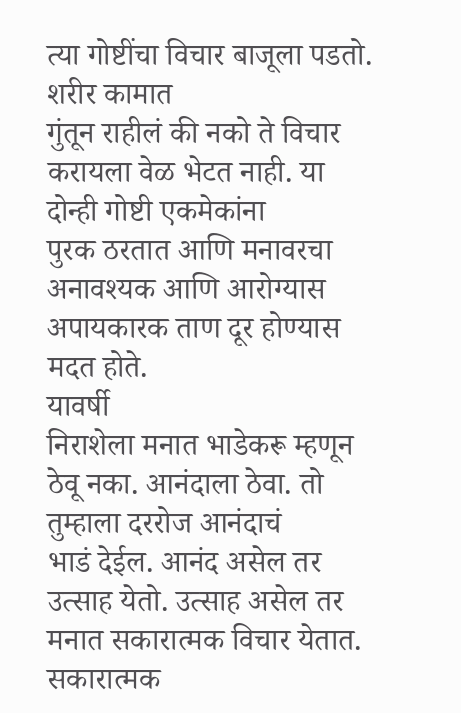त्या गोष्टींचा विचार बाजूला पडतो. शरीर कामात
गुंतून राहीलं की नको ते विचार करायला वेळ भेटत नाही. या दोन्ही गोष्टी एकमेकांना
पुरक ठरतात आणि मनावरचा अनावश्यक आणि आरोग्यास अपायकारक ताण दूर होण्यास मदत होते.
यावर्षी
निराशेला मनात भाडेकरू म्हणून ठेवू नका. आनंदाला ठेवा. तो तुम्हाला दररोज आनंदाचं
भाडं देईल. आनंद असेल तर उत्साह येतो. उत्साह असेल तर मनात सकारात्मक विचार येतात.
सकारात्मक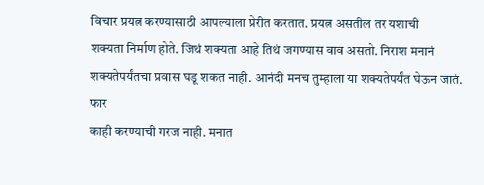विचार प्रयत्न करण्यासाठी आपल्याला प्रेरीत करतात. प्रयत्न असतील तर यशाची
शक्यता निर्माण होते. जिथं शक्यता आहे तिथं जगण्यास वाव असतो. निराश मनानं
शक्यतेपर्यंतचा प्रवास घडू शकत नाही. आनंदी मनच तुम्हाला या शक्यतेपर्यंत घेऊन जातं.
फार
काही करण्याची गरज नाही. मनात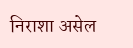निराशा असेल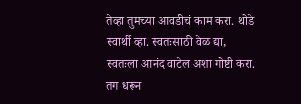तेव्हा तुमच्या आवडीचं काम करा. थोडे
स्वार्थी व्हा. स्वतःसाठी वेळ द्या, स्वतःला आनंद वाटेल अशा गोष्टी करा. तग धरून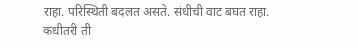राहा. परिस्थिती बदलत असते. संधीची वाट बघत राहा. कधीतरी ती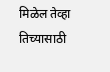मिळेल तेव्हा
तिच्यासाठी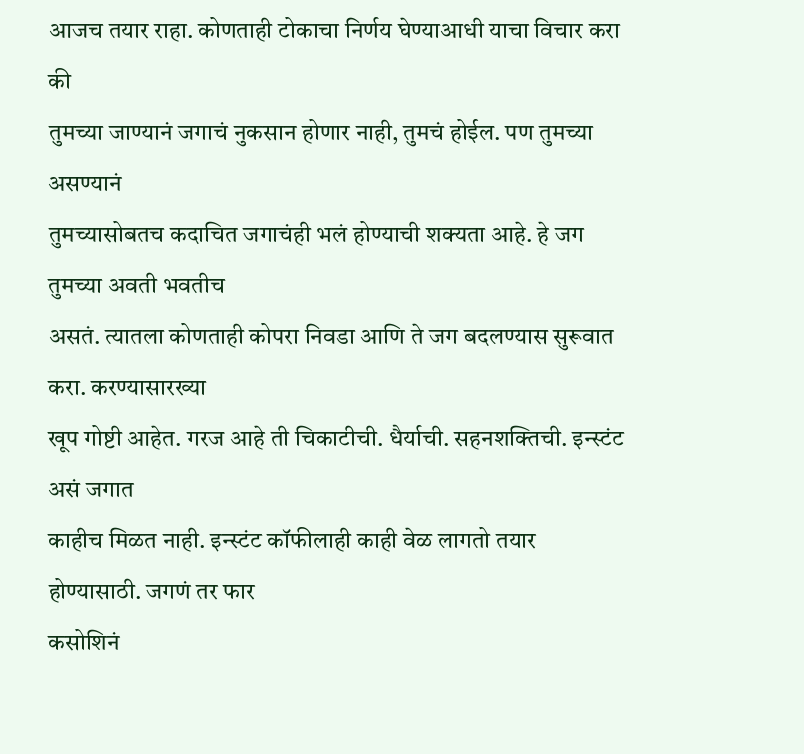आजच तयार राहा. कोणताही टोकाचा निर्णय घेण्याआधी याचा विचार करा की
तुमच्या जाण्यानं जगाचं नुकसान होणार नाही, तुमचं होईल. पण तुमच्या असण्यानं
तुमच्यासोबतच कदाचित जगाचंही भलं होण्याची शक्यता आहे. हे जग तुमच्या अवती भवतीच
असतं. त्यातला कोणताही कोपरा निवडा आणि ते जग बदलण्यास सुरूवात करा. करण्यासारख्या
खूप गोष्टी आहेत. गरज आहे ती चिकाटीची. धैर्याची. सहनशक्तिची. इन्स्टंट असं जगात
काहीच मिळत नाही. इन्स्टंट कॉफीलाही काही वेळ लागतो तयार होण्यासाठी. जगणं तर फार
कसोशिनं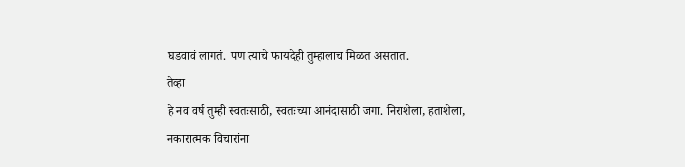घडवावं लागतं. पण त्याचे फायदेही तुम्हालाच मिळत असतात.
तेव्हा
हे नव वर्ष तुम्ही स्वतःसाठी, स्वतःच्या आनंदासाठी जगा. निराशेला, हताशेला,
नकारात्मक विचारांना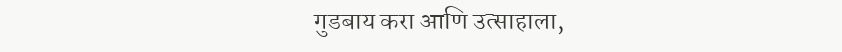गुडबाय करा आणि उत्साहाला,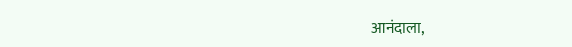आनंदाला,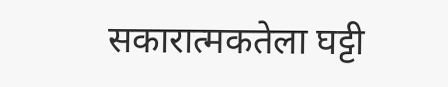सकारात्मकतेला घट्टी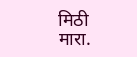मिठी
मारा.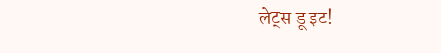लेट्स डू इट!